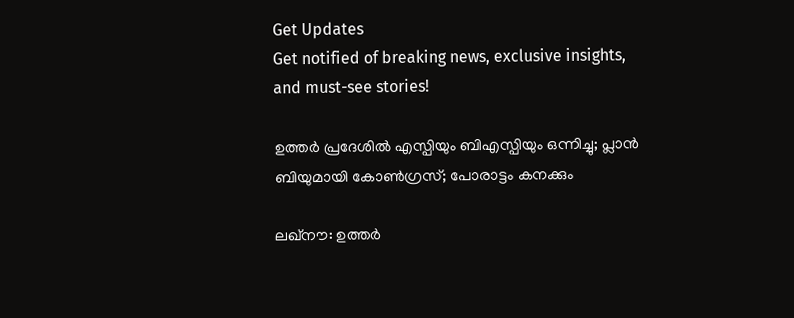Get Updates
Get notified of breaking news, exclusive insights, and must-see stories!

ഉത്തര്‍ പ്രദേശില്‍ എസ്പിയും ബിഎസ്പിയും ഒന്നിച്ചു; പ്ലാന്‍ ബിയുമായി കോണ്‍ഗ്രസ്; പോരാട്ടം കനക്കും

ലഖ്‌നൗ: ഉത്തര്‍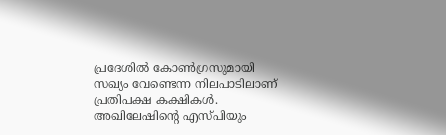പ്രദേശില്‍ കോണ്‍ഗ്രസുമായി സഖ്യം വേണ്ടെന്ന നിലപാടിലാണ് പ്രതിപക്ഷ കക്ഷികള്‍. അഖിലേഷിന്റെ എസ്പിയും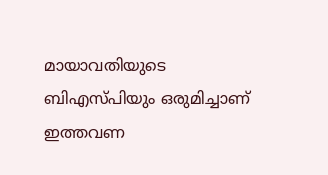മായാവതിയുടെ ബിഎസ്പിയും ഒരുമിച്ചാണ് ഇത്തവണ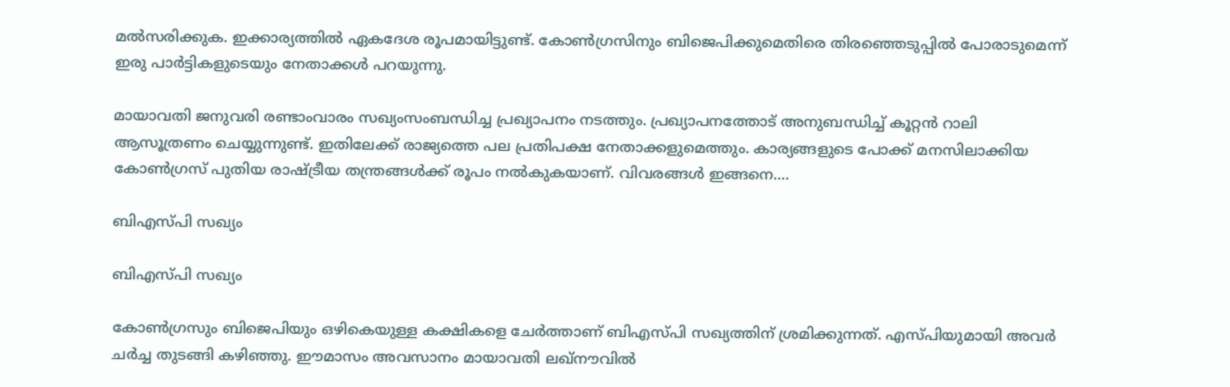മല്‍സരിക്കുക. ഇക്കാര്യത്തില്‍ ഏകദേശ രൂപമായിട്ടുണ്ട്. കോണ്‍ഗ്രസിനും ബിജെപിക്കുമെതിരെ തിരഞ്ഞെടുപ്പില്‍ പോരാടുമെന്ന് ഇരു പാര്‍ട്ടികളുടെയും നേതാക്കള്‍ പറയുന്നു.

മായാവതി ജനുവരി രണ്ടാംവാരം സഖ്യംസംബന്ധിച്ച പ്രഖ്യാപനം നടത്തും. പ്രഖ്യാപനത്തോട് അനുബന്ധിച്ച് കൂറ്റന്‍ റാലി ആസൂത്രണം ചെയ്യുന്നുണ്ട്. ഇതിലേക്ക് രാജ്യത്തെ പല പ്രതിപക്ഷ നേതാക്കളുമെത്തും. കാര്യങ്ങളുടെ പോക്ക് മനസിലാക്കിയ കോണ്‍ഗ്രസ് പുതിയ രാഷ്ട്രീയ തന്ത്രങ്ങള്‍ക്ക് രൂപം നല്‍കുകയാണ്. വിവരങ്ങള്‍ ഇങ്ങനെ....

ബിഎസ്പി സഖ്യം

ബിഎസ്പി സഖ്യം

കോണ്‍ഗ്രസും ബിജെപിയും ഒഴികെയുള്ള കക്ഷികളെ ചേര്‍ത്താണ് ബിഎസ്പി സഖ്യത്തിന് ശ്രമിക്കുന്നത്. എസ്പിയുമായി അവര്‍ ചര്‍ച്ച തുടങ്ങി കഴിഞ്ഞു. ഈമാസം അവസാനം മായാവതി ലഖ്‌നൗവില്‍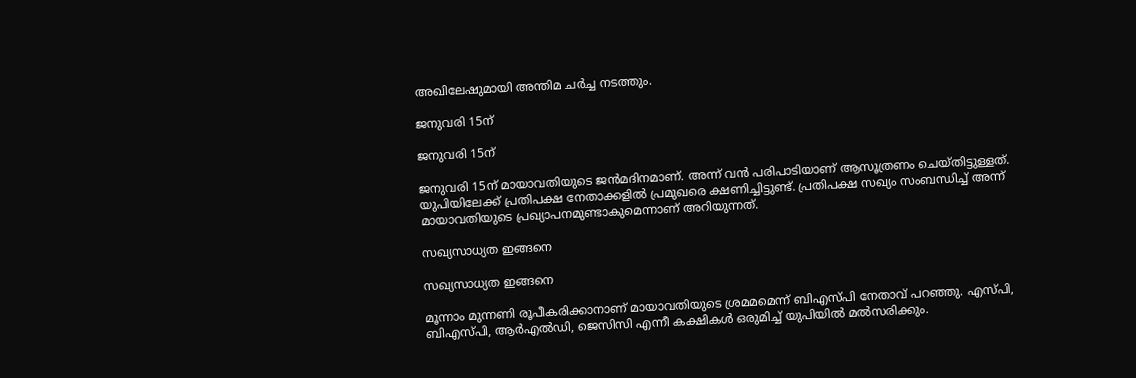അഖിലേഷുമായി അന്തിമ ചര്‍ച്ച നടത്തും.

ജനുവരി 15ന്

ജനുവരി 15ന്

ജനുവരി 15ന് മായാവതിയുടെ ജന്‍മദിനമാണ്. അന്ന് വന്‍ പരിപാടിയാണ് ആസൂത്രണം ചെയ്തിട്ടുള്ളത്. യുപിയിലേക്ക് പ്രതിപക്ഷ നേതാക്കളില്‍ പ്രമുഖരെ ക്ഷണിച്ചിട്ടുണ്ട്. പ്രതിപക്ഷ സഖ്യം സംബന്ധിച്ച് അന്ന് മായാവതിയുടെ പ്രഖ്യാപനമുണ്ടാകുമെന്നാണ് അറിയുന്നത്.

സഖ്യസാധ്യത ഇങ്ങനെ

സഖ്യസാധ്യത ഇങ്ങനെ

മൂന്നാം മുന്നണി രൂപീകരിക്കാനാണ് മായാവതിയുടെ ശ്രമമമെന്ന് ബിഎസ്പി നേതാവ് പറഞ്ഞു. എസ്പി, ബിഎസ്പി, ആര്‍എല്‍ഡി, ജെസിസി എന്നീ കക്ഷികള്‍ ഒരുമിച്ച് യുപിയില്‍ മല്‍സരിക്കും.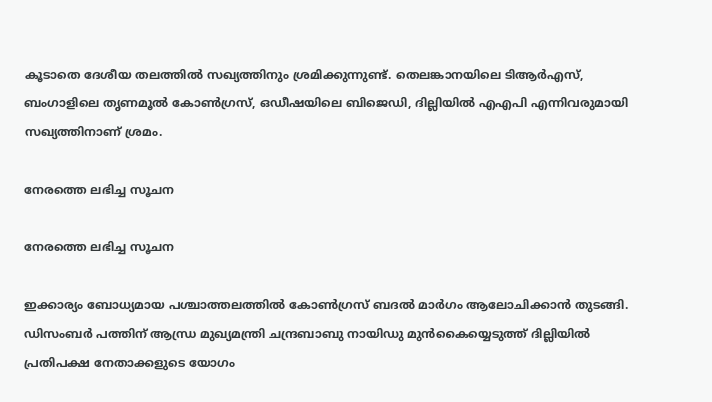കൂടാതെ ദേശീയ തലത്തില്‍ സഖ്യത്തിനും ശ്രമിക്കുന്നുണ്ട്. തെലങ്കാനയിലെ ടിആര്‍എസ്, ബംഗാളിലെ തൃണമൂല്‍ കോണ്‍ഗ്രസ്, ഒഡീഷയിലെ ബിജെഡി, ദില്ലിയില്‍ എഎപി എന്നിവരുമായി സഖ്യത്തിനാണ് ശ്രമം.

നേരത്തെ ലഭിച്ച സൂചന

നേരത്തെ ലഭിച്ച സൂചന

ഇക്കാര്യം ബോധ്യമായ പശ്ചാത്തലത്തില്‍ കോണ്‍ഗ്രസ് ബദല്‍ മാര്‍ഗം ആലോചിക്കാന്‍ തുടങ്ങി. ഡിസംബര്‍ പത്തിന് ആന്ധ്ര മുഖ്യമന്ത്രി ചന്ദ്രബാബു നായിഡു മുന്‍കൈയ്യെടുത്ത് ദില്ലിയില്‍ പ്രതിപക്ഷ നേതാക്കളുടെ യോഗം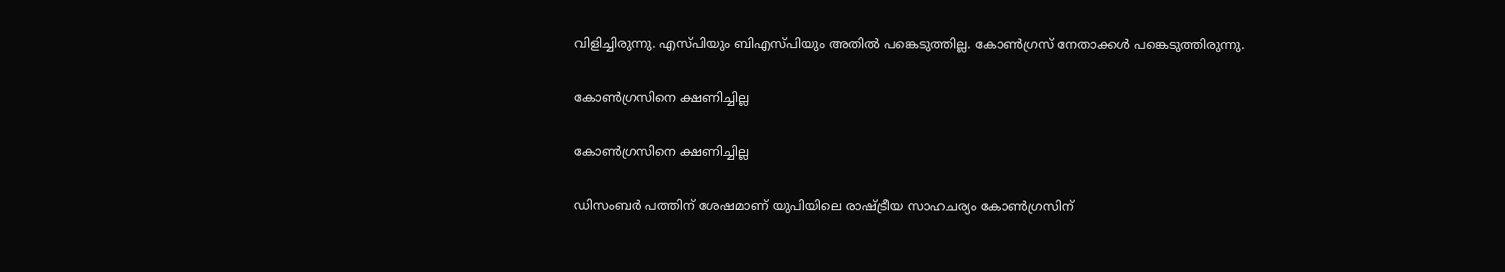വിളിച്ചിരുന്നു. എസ്പിയും ബിഎസ്പിയും അതില്‍ പങ്കെടുത്തില്ല. കോണ്‍ഗ്രസ് നേതാക്കള്‍ പങ്കെടുത്തിരുന്നു.

കോണ്‍ഗ്രസിനെ ക്ഷണിച്ചില്ല

കോണ്‍ഗ്രസിനെ ക്ഷണിച്ചില്ല

ഡിസംബര്‍ പത്തിന് ശേഷമാണ് യുപിയിലെ രാഷ്ട്രീയ സാഹചര്യം കോണ്‍ഗ്രസിന്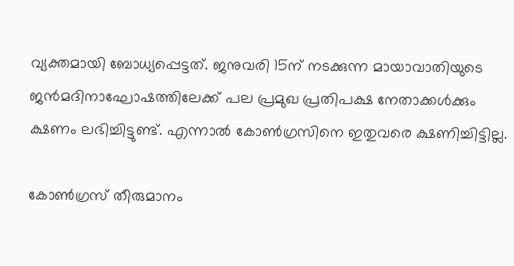വ്യക്തമായി ബോധ്യപ്പെട്ടത്. ജനുവരി 15ന് നടക്കുന്ന മായാവാതിയുടെ ജന്‍മദിനാഘോഷത്തിലേക്ക് പല പ്രമുഖ പ്രതിപക്ഷ നേതാക്കള്‍ക്കും ക്ഷണം ലഭിച്ചിട്ടുണ്ട്. എന്നാല്‍ കോണ്‍ഗ്രസിനെ ഇതുവരെ ക്ഷണിച്ചിട്ടില്ല.

കോണ്‍ഗ്രസ് തീരുമാനം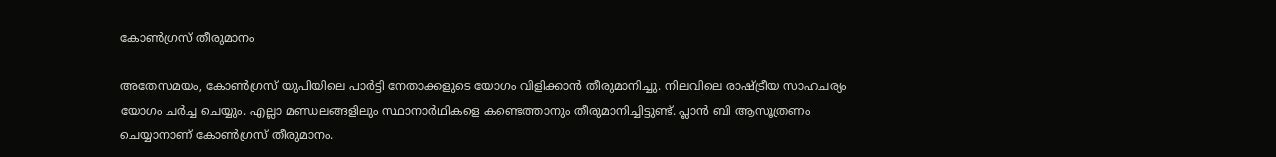കോണ്‍ഗ്രസ് തീരുമാനം

അതേസമയം, കോണ്‍ഗ്രസ് യുപിയിലെ പാര്‍ട്ടി നേതാക്കളുടെ യോഗം വിളിക്കാന്‍ തീരുമാനിച്ചു. നിലവിലെ രാഷ്ട്രീയ സാഹചര്യം യോഗം ചര്‍ച്ച ചെയ്യും. എല്ലാ മണ്ഡലങ്ങളിലും സ്ഥാനാര്‍ഥികളെ കണ്ടെത്താനും തീരുമാനിച്ചിട്ടുണ്ട്. പ്ലാന്‍ ബി ആസൂത്രണം ചെയ്യാനാണ് കോണ്‍ഗ്രസ് തീരുമാനം.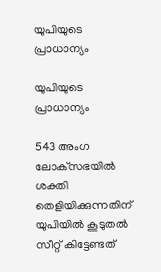യുപിയുടെ പ്രാധാന്യം

യുപിയുടെ പ്രാധാന്യം

543 അംഗ ലോക്‌സഭയില്‍ ശക്തി തെളിയിക്കുന്നതിന് യുപിയില്‍ കൂടുതല്‍ സീറ്റ് കിട്ടേണ്ടത്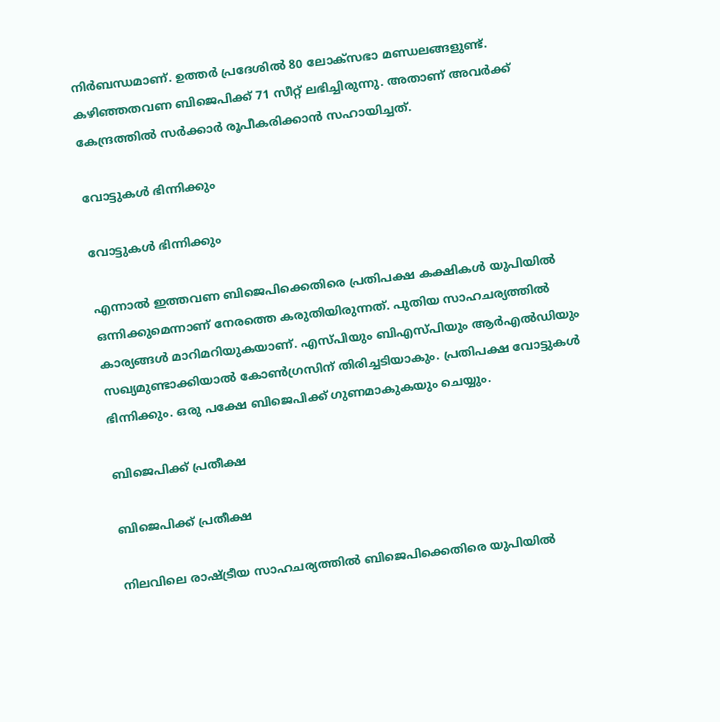നിര്‍ബന്ധമാണ്. ഉത്തര്‍ പ്രദേശില്‍ 80 ലോക്‌സഭാ മണ്ഡലങ്ങളുണ്ട്. കഴിഞ്ഞതവണ ബിജെപിക്ക് 71 സീറ്റ് ലഭിച്ചിരുന്നു. അതാണ് അവര്‍ക്ക് കേന്ദ്രത്തില്‍ സര്‍ക്കാര്‍ രൂപീകരിക്കാന്‍ സഹായിച്ചത്.

വോട്ടുകള്‍ ഭിന്നിക്കും

വോട്ടുകള്‍ ഭിന്നിക്കും

എന്നാല്‍ ഇത്തവണ ബിജെപിക്കെതിരെ പ്രതിപക്ഷ കക്ഷികള്‍ യുപിയില്‍ ഒന്നിക്കുമെന്നാണ് നേരത്തെ കരുതിയിരുന്നത്. പുതിയ സാഹചര്യത്തില്‍ കാര്യങ്ങള്‍ മാറിമറിയുകയാണ്. എസ്പിയും ബിഎസ്പിയും ആര്‍എല്‍ഡിയും സഖ്യമുണ്ടാക്കിയാല്‍ കോണ്‍ഗ്രസിന് തിരിച്ചടിയാകും. പ്രതിപക്ഷ വോട്ടുകള്‍ ഭിന്നിക്കും. ഒരു പക്ഷേ ബിജെപിക്ക് ഗുണമാകുകയും ചെയ്യും.

ബിജെപിക്ക് പ്രതീക്ഷ

ബിജെപിക്ക് പ്രതീക്ഷ

നിലവിലെ രാഷ്ട്രീയ സാഹചര്യത്തില്‍ ബിജെപിക്കെതിരെ യുപിയില്‍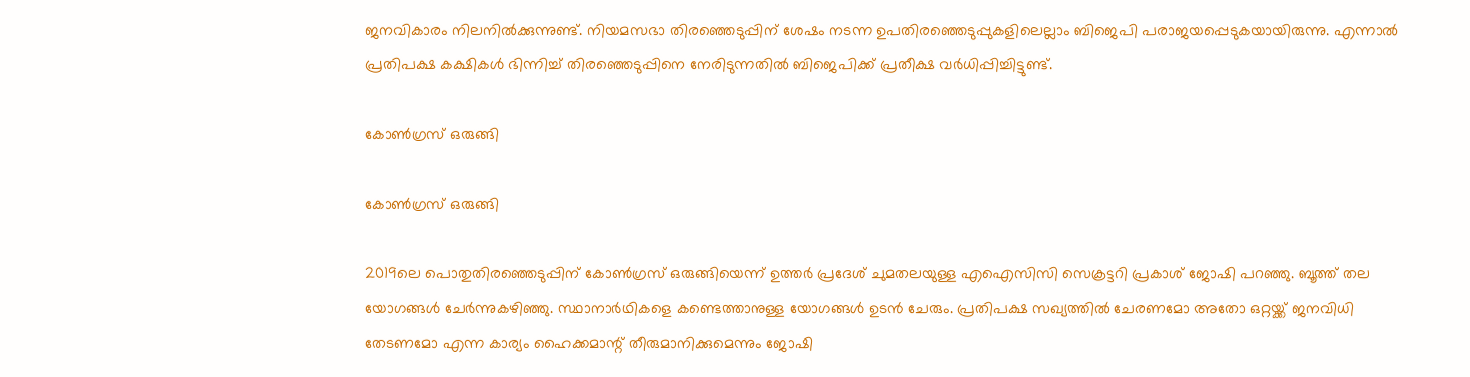ജനവികാരം നിലനില്‍ക്കുന്നുണ്ട്. നിയമസഭാ തിരഞ്ഞെടുപ്പിന് ശേഷം നടന്ന ഉപതിരഞ്ഞെടുപ്പുകളിലെല്ലാം ബിജെപി പരാജയപ്പെടുകയായിരുന്നു. എന്നാല്‍ പ്രതിപക്ഷ കക്ഷികള്‍ ഭിന്നിച്ച് തിരഞ്ഞെടുപ്പിനെ നേരിടുന്നതില്‍ ബിജെപിക്ക് പ്രതീക്ഷ വര്‍ധിപ്പിച്ചിട്ടുണ്ട്.

കോണ്‍ഗ്രസ് ഒരുങ്ങി

കോണ്‍ഗ്രസ് ഒരുങ്ങി

2019ലെ പൊതുതിരഞ്ഞെടുപ്പിന് കോണ്‍ഗ്രസ് ഒരുങ്ങിയെന്ന് ഉത്തര്‍ പ്രദേശ് ചുമതലയുള്ള എഐസിസി സെക്രട്ടറി പ്രകാശ് ജോഷി പറഞ്ഞു. ബൂത്ത് തല യോഗങ്ങള്‍ ചേര്‍ന്നുകഴിഞ്ഞു. സ്ഥാനാര്‍ഥികളെ കണ്ടെത്താനുള്ള യോഗങ്ങള്‍ ഉടന്‍ ചേരും. പ്രതിപക്ഷ സഖ്യത്തില്‍ ചേരണമോ അതോ ഒറ്റയ്ക്ക് ജനവിധി തേടണമോ എന്ന കാര്യം ഹൈക്കമാന്റ് തീരുമാനിക്കുമെന്നും ജോഷി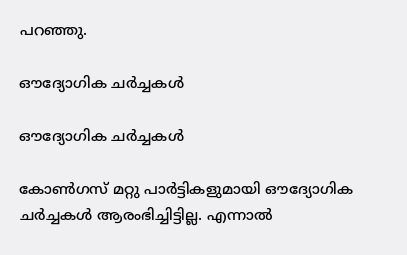പറഞ്ഞു.

ഔദ്യോഗിക ചര്‍ച്ചകള്‍

ഔദ്യോഗിക ചര്‍ച്ചകള്‍

കോണ്‍ഗസ് മറ്റു പാര്‍ട്ടികളുമായി ഔദ്യോഗിക ചര്‍ച്ചകള്‍ ആരംഭിച്ചിട്ടില്ല. എന്നാല്‍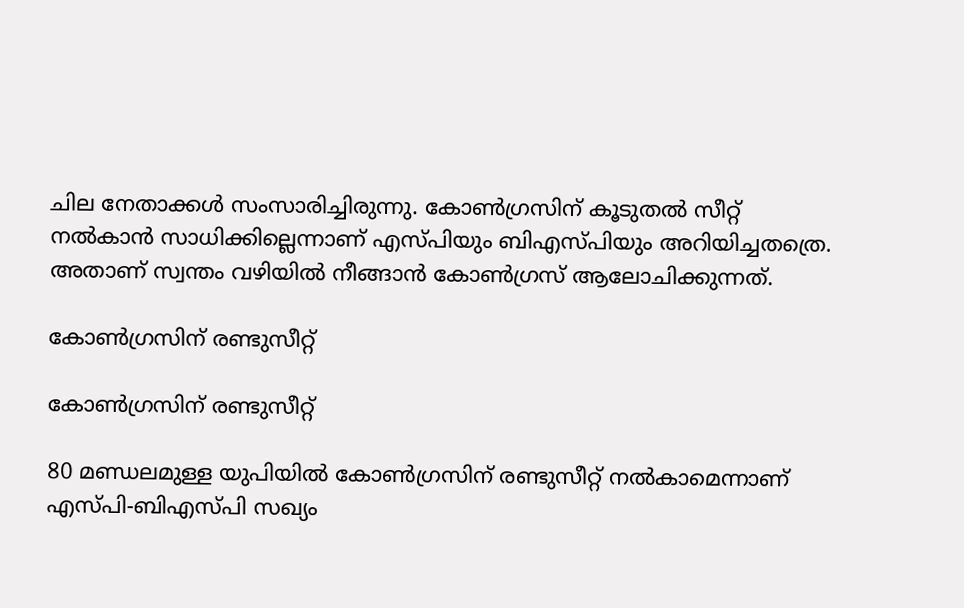ചില നേതാക്കള്‍ സംസാരിച്ചിരുന്നു. കോണ്‍ഗ്രസിന് കൂടുതല്‍ സീറ്റ് നല്‍കാന്‍ സാധിക്കില്ലെന്നാണ് എസ്പിയും ബിഎസ്പിയും അറിയിച്ചതത്രെ. അതാണ് സ്വന്തം വഴിയില്‍ നീങ്ങാന്‍ കോണ്‍ഗ്രസ് ആലോചിക്കുന്നത്.

കോണ്‍ഗ്രസിന് രണ്ടുസീറ്റ്

കോണ്‍ഗ്രസിന് രണ്ടുസീറ്റ്

80 മണ്ഡലമുള്ള യുപിയില്‍ കോണ്‍ഗ്രസിന് രണ്ടുസീറ്റ് നല്‍കാമെന്നാണ് എസ്പി-ബിഎസ്പി സഖ്യം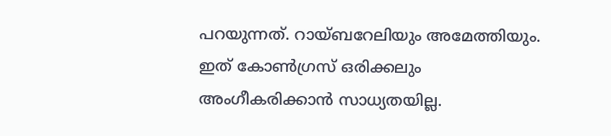പറയുന്നത്. റായ്ബറേലിയും അമേത്തിയും. ഇത് കോണ്‍ഗ്രസ് ഒരിക്കലും അംഗീകരിക്കാന്‍ സാധ്യതയില്ല.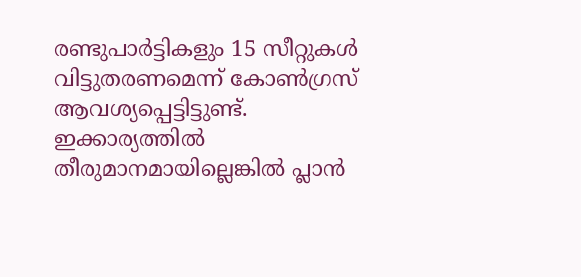രണ്ടുപാര്‍ട്ടികളും 15 സീറ്റുകള്‍ വിട്ടുതരണമെന്ന് കോണ്‍ഗ്രസ് ആവശ്യപ്പെട്ടിട്ടുണ്ട്. ഇക്കാര്യത്തില്‍ തീരുമാനമായില്ലെങ്കില്‍ പ്ലാന്‍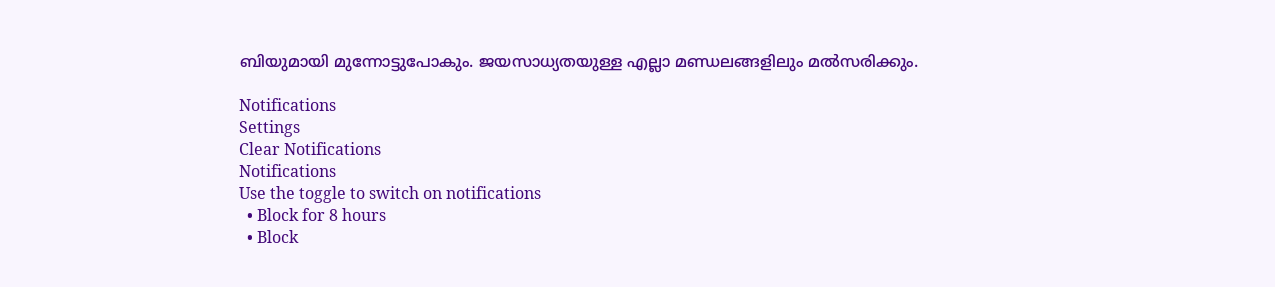ബിയുമായി മുന്നോട്ടുപോകും. ജയസാധ്യതയുള്ള എല്ലാ മണ്ഡലങ്ങളിലും മല്‍സരിക്കും.

Notifications
Settings
Clear Notifications
Notifications
Use the toggle to switch on notifications
  • Block for 8 hours
  • Block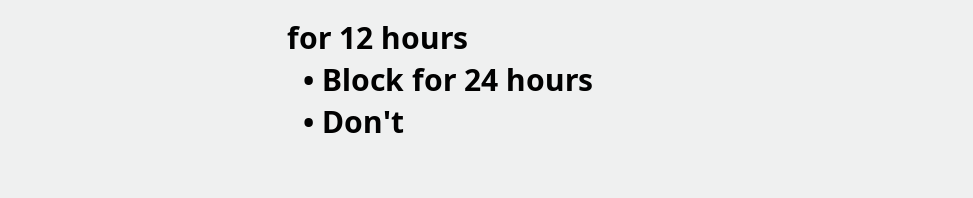for 12 hours
  • Block for 24 hours
  • Don't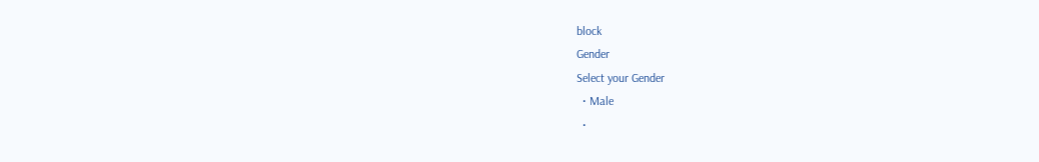block
Gender
Select your Gender
  • Male
  •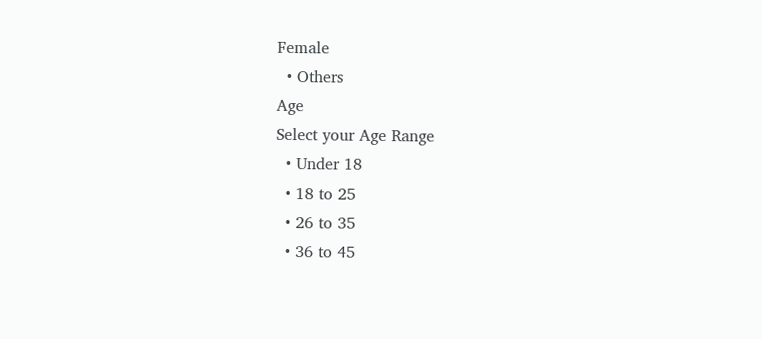Female
  • Others
Age
Select your Age Range
  • Under 18
  • 18 to 25
  • 26 to 35
  • 36 to 45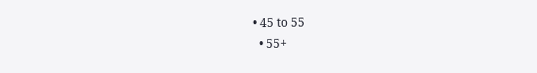• 45 to 55
  • 55+